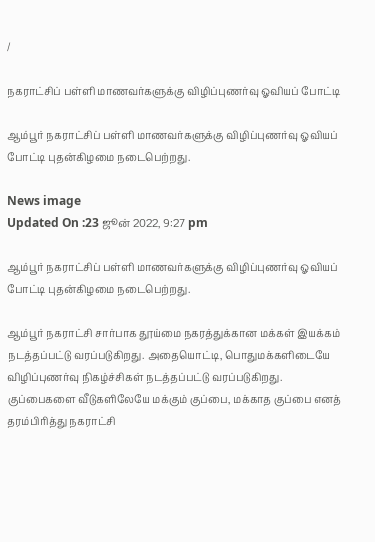/

நகராட்சிப் பள்ளி மாணவர்களுக்கு விழிப்புணர்வு ஓவியப் போட்டி

ஆம்பூர் நகராட்சிப் பள்ளி மாணவர்களுக்கு விழிப்புணர்வு ஓவியப் போட்டி புதன்கிழமை நடைபெற்றது.

News image
Updated On :23 ஜூன் 2022, 9:27 pm

ஆம்பூர் நகராட்சிப் பள்ளி மாணவர்களுக்கு விழிப்புணர்வு ஓவியப் போட்டி புதன்கிழமை நடைபெற்றது.

ஆம்பூர் நகராட்சி சார்பாக தூய்மை நகரத்துக்கான மக்கள் இயக்கம் நடத்தப்பட்டு வரப்படுகிறது. அதையொட்டி, பொதுமக்களிடையே விழிப்புணர்வு நிகழ்ச்சிகள் நடத்தப்பட்டு வரப்படுகிறது. குப்பைகளை வீடுகளிலேயே மக்கும் குப்பை, மக்காத குப்பை எனத் தரம்பிரித்து நகராட்சி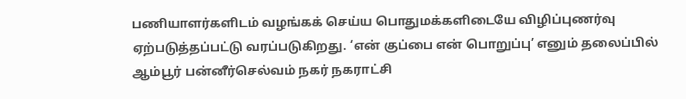பணியாளர்களிடம் வழங்கக் செய்ய பொதுமக்களிடையே விழிப்புணர்வு ஏற்படுத்தப்பட்டு வரப்படுகிறது. ‘என் குப்பை என் பொறுப்பு’ எனும் தலைப்பில் ஆம்பூர் பன்னீர்செல்வம் நகர் நகராட்சி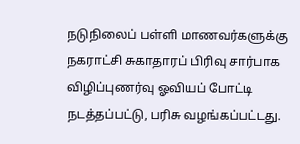நடுநிலைப் பள்ளி மாணவர்களுக்கு நகராட்சி சுகாதாரப் பிரிவு சார்பாக விழிப்புணர்வு ஓவியப் போட்டி நடத்தப்பட்டு, பரிசு வழங்கப்பட்டது.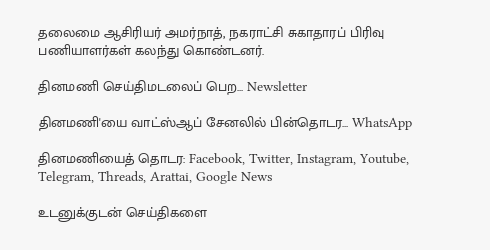தலைமை ஆசிரியர் அமர்நாத், நகராட்சி சுகாதாரப் பிரிவு பணியாளர்கள் கலந்து கொண்டனர்.

தினமணி செய்திமடலைப் பெற... Newsletter

தினமணி'யை வாட்ஸ்ஆப் சேனலில் பின்தொடர... WhatsApp

தினமணியைத் தொடர: Facebook, Twitter, Instagram, Youtube, Telegram, Threads, Arattai, Google News

உடனுக்குடன் செய்திகளை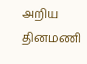அறிய தினமணி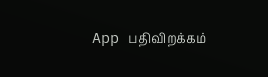App பதிவிறக்கம்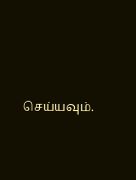செய்யவும்.